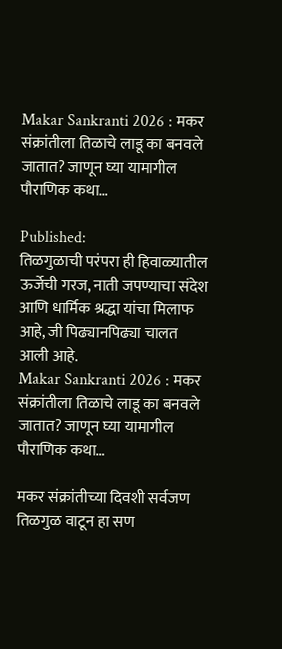Makar Sankranti 2026 : मकर संक्रांतीला तिळाचे लाडू का बनवले जातात? जाणून घ्या यामागील पौराणिक कथा…

Published:
तिळगुळाची परंपरा ही हिवाळ्यातील ऊर्जेची गरज, नाती जपण्याचा संदेश आणि धार्मिक श्रद्धा यांचा मिलाफ आहे, जी पिढ्यानपिढ्या चालत आली आहे.
Makar Sankranti 2026 : मकर संक्रांतीला तिळाचे लाडू का बनवले जातात? जाणून घ्या यामागील पौराणिक कथा…

मकर संक्रांतीच्या दिवशी सर्वजण तिळगुळ वाटून हा सण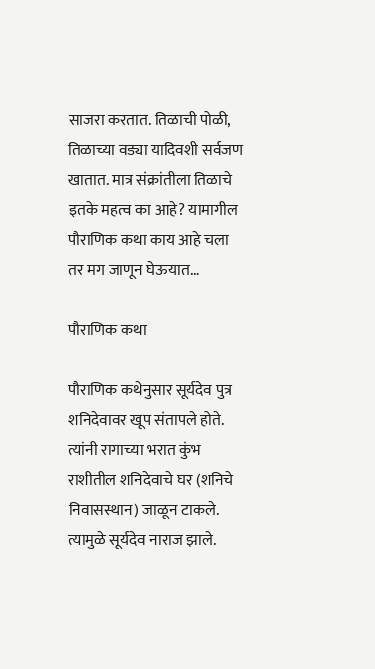साजरा करतात. तिळाची पोळी, तिळाच्या वड्या यादिवशी सर्वजण खातात. मात्र संक्रांतीला तिळाचे इतके महत्व का आहे? यामागील पौराणिक कथा काय आहे चला तर मग जाणून घेऊयात…

पौराणिक कथा

पौराणिक कथेनुसार सूर्यदेव पुत्र शनिदेवावर खूप संतापले होते. त्यांनी रागाच्या भरात कुंभ राशीतील शनिदेवाचे घर (शनिचे निवासस्थान) जाळून टाकले. त्यामुळे सूर्यदेव नाराज झाले.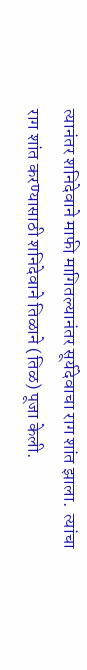त्यानंतर शनिदेवाने माफी मागितल्यानंतर सूर्यदेवाचा राग शांत झाला.  त्यांचा राग शांत करण्यासाठी शनिदेवाने तिळाने (तिळ) पूजा केली.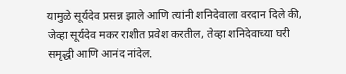यामुळे सूर्यदेव प्रसन्न झाले आणि त्यांनी शनिदेवाला वरदान दिले की, जेव्हा सूर्यदेव मकर राशीत प्रवेश करतील, तेव्हा शनिदेवाच्या घरी समृद्धी आणि आनंद नांदेल.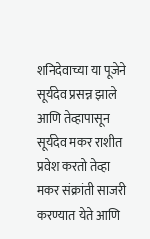शनिदेवाच्या या पूजेने सूर्यदेव प्रसन्न झाले आणि तेव्हापासून सूर्यदेव मकर राशीत प्रवेश करतो तेव्हा मकर संक्रांती साजरी करण्यात येते आणि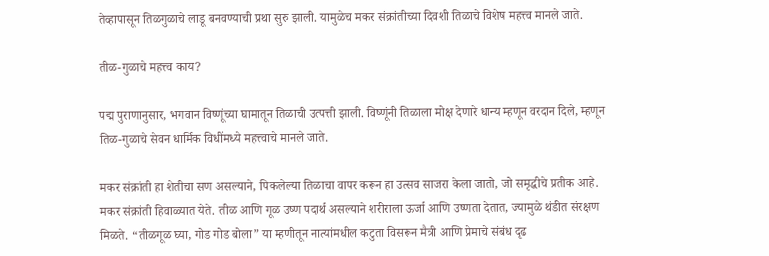तेव्हापासून तिळगुळाचे लाडू बनवण्याची प्रथा सुरु झाली. यामुळेच मकर संक्रांतीच्या दिवशी तिळाचे विशेष महत्त्व मानले जाते.

तीळ-गुळाचे महत्त्व काय?

पद्म पुराणानुसार, भगवान विष्णूंच्या घामातून तिळाची उत्पत्ती झाली. विष्णूंनी तिळाला मोक्ष देणारे धान्य म्हणून वरदान दिले, म्हणून तिळ-गुळाचे सेवन धार्मिक विधींमध्ये महत्त्वाचे मानले जाते.

मकर संक्रांती हा शेतीचा सण असल्याने, पिकलेल्या तिळाचा वापर करून हा उत्सव साजरा केला जातो, जो समृद्धीचे प्रतीक आहे.  मकर संक्रांती हिवाळ्यात येते. तीळ आणि गूळ उष्ण पदार्थ असल्याने शरीराला ऊर्जा आणि उष्णता देतात, ज्यामुळे थंडीत संरक्षण मिळते. “तीळगूळ घ्या, गोड गोड बोला” या म्हणीतून नात्यांमधील कटुता विसरून मैत्री आणि प्रेमाचे संबंध दृढ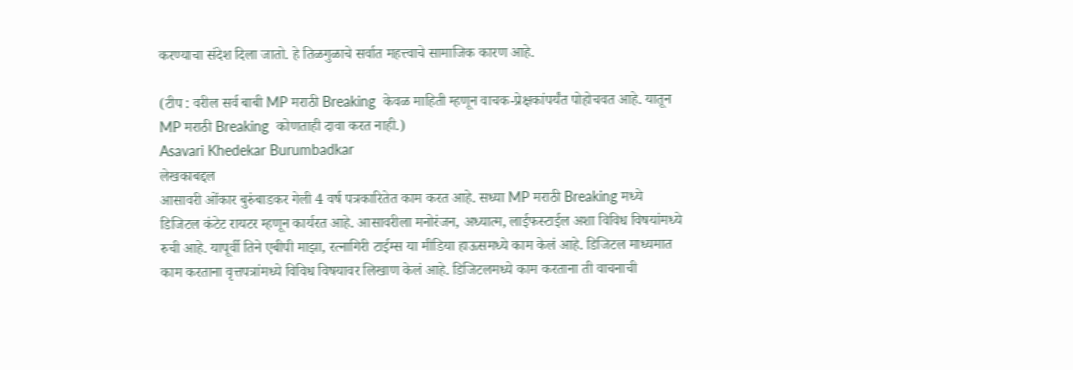करण्याचा संदेश दिला जातो. हे तिळगुळाचे सर्वात महत्त्वाचे सामाजिक कारण आहे.

(टीप : वरील सर्व बाबी MP मराठी Breaking  केवळ माहिती म्हणून वाचक-प्रेक्षकांपर्यंत पोहोचवत आहे. यातून MP मराठी Breaking  कोणताही दावा करत नाही.)
Asavari Khedekar Burumbadkar
लेखकाबद्दल
आसावरी ओंकार बुरुंबाडकर गेली 4 वर्ष पत्रकारितेत काम करत आहे. सध्या MP मराठी Breaking मध्ये डिजिटल कंटेट रायटर म्हणून कार्यरत आहे. आसावरीला मनोरंजन, अध्यात्म, लाईफस्टाईल अशा विविध विषयांमध्ये रुची आहे. यापूर्वी तिने एबीपी माझा, रत्नागिरी टाईम्स या मीडिया हाऊसमध्ये काम केलं आहे. डिजिटल माध्यमात काम करताना वृत्तपत्रांमध्ये विविध विषयावर लिखाण केलं आहे. डिजिटलमध्ये काम करताना ती वाचनाची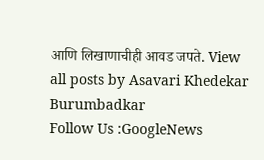आणि लिखाणाचीही आवड जपते. View all posts by Asavari Khedekar Burumbadkar
Follow Us :GoogleNews